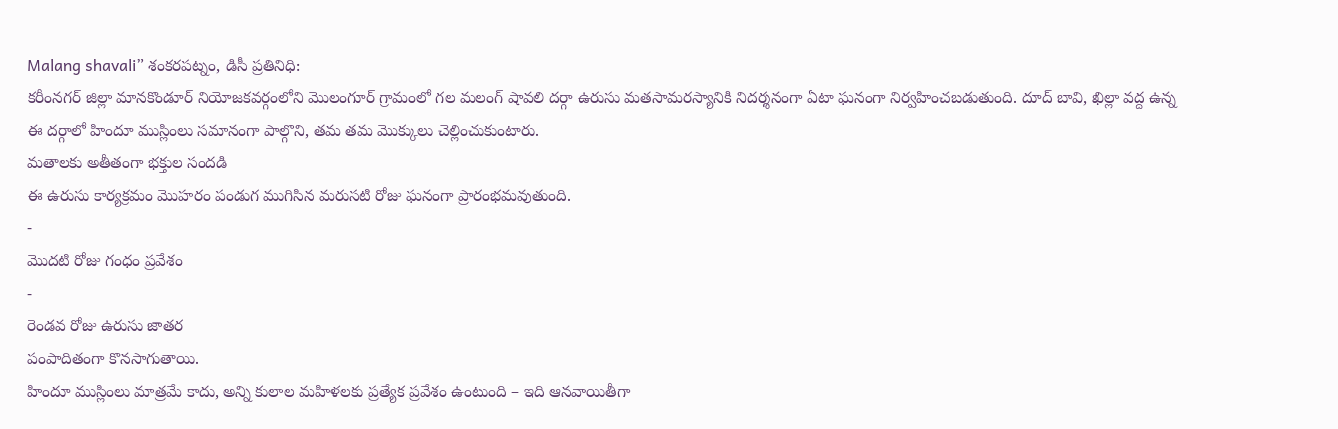Malang shavali” శంకరపట్నం, డిసీ ప్రతినిధి:
కరీంనగర్ జిల్లా మానకొండూర్ నియోజకవర్గంలోని మొలంగూర్ గ్రామంలో గల మలంగ్ షావలి దర్గా ఉరుసు మతసామరస్యానికి నిదర్శనంగా ఏటా ఘనంగా నిర్వహించబడుతుంది. దూద్ బావి, ఖిల్లా వద్ద ఉన్న ఈ దర్గాలో హిందూ ముస్లింలు సమానంగా పాల్గొని, తమ తమ మొక్కులు చెల్లించుకుంటారు.
మతాలకు అతీతంగా భక్తుల సందడి
ఈ ఉరుసు కార్యక్రమం మొహరం పండుగ ముగిసిన మరుసటి రోజు ఘనంగా ప్రారంభమవుతుంది.
-
మొదటి రోజు గంధం ప్రవేశం
-
రెండవ రోజు ఉరుసు జాతర
పంపాదితంగా కొనసాగుతాయి.
హిందూ ముస్లింలు మాత్రమే కాదు, అన్ని కులాల మహిళలకు ప్రత్యేక ప్రవేశం ఉంటుంది – ఇది ఆనవాయితీగా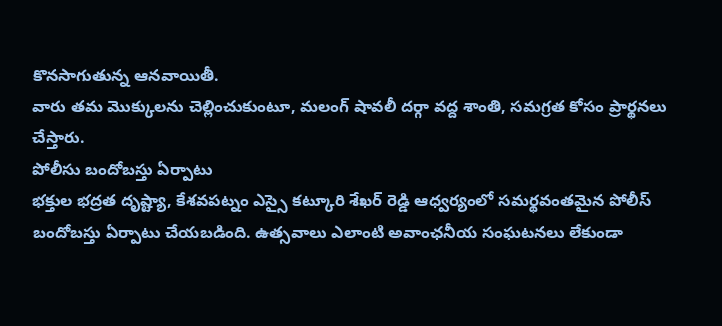కొనసాగుతున్న ఆనవాయితీ.
వారు తమ మొక్కులను చెల్లించుకుంటూ, మలంగ్ షావలీ దర్గా వద్ద శాంతి, సమగ్రత కోసం ప్రార్థనలు చేస్తారు.
పోలీసు బందోబస్తు ఏర్పాటు
భక్తుల భద్రత దృష్ట్యా, కేశవపట్నం ఎస్సై కట్కూరి శేఖర్ రెడ్డి ఆధ్వర్యంలో సమర్థవంతమైన పోలీస్ బందోబస్తు ఏర్పాటు చేయబడింది. ఉత్సవాలు ఎలాంటి అవాంఛనీయ సంఘటనలు లేకుండా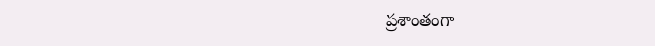ప్రశాంతంగా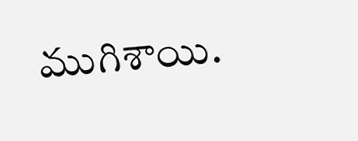ముగిశాయి.